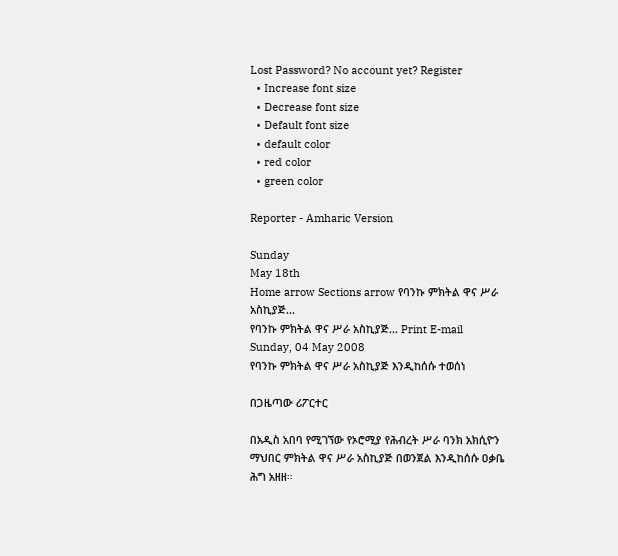Lost Password? No account yet? Register
  • Increase font size
  • Decrease font size
  • Default font size
  • default color
  • red color
  • green color

Reporter - Amharic Version

Sunday
May 18th
Home arrow Sections arrow የባንኩ ምክትል ዋና ሥራ አስኪያጅ...
የባንኩ ምክትል ዋና ሥራ አስኪያጅ... Print E-mail
Sunday, 04 May 2008
የባንኩ ምክትል ዋና ሥራ አስኪያጅ እንዲከሰሱ ተወሰነ

በጋዜጣው ሪፖርተር

በአዲስ አበባ የሚገኘው የኦሮሚያ የሕብረት ሥራ ባንክ አክሲዮን ማህበር ምክትል ዋና ሥራ አስኪያጅ በወንጀል እንዲከሰሱ ዐቃቤ ሕግ አዘዘ፡፡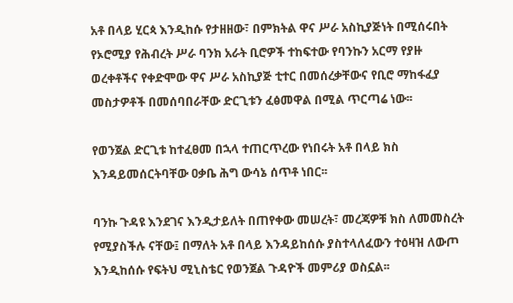አቶ በላይ ሂርጳ እንዲከሱ የታዘዘው፣ በምክትል ዋና ሥራ አስኪያጅነት በሚሰሩበት የኦሮሚያ የሕብረት ሥራ ባንክ አራት ቢሮዎች ተከፍተው የባንኩን አርማ የያዙ ወረቀቶችና የቀድሞው ዋና ሥራ አስኪያጅ ቲተር በመሰረቃቸውና የቢሮ ማከፋፈያ መስታዎቶች በመሰባበራቸው ድርጊቱን ፈፅመዋል በሚል ጥርጣሬ ነው፡፡

የወንጀል ድርጊቱ ከተፈፀመ በኋላ ተጠርጥረው የነበሩት አቶ በላይ ክስ እንዳይመሰርትባቸው ዐቃቤ ሕግ ውሳኔ ሰጥቶ ነበር፡፡

ባንኩ ጉዳዩ እንደገና እንዲታይለት በጠየቀው መሠረት፣ መረጃዎቹ ክስ ለመመስረት የሚያስችሉ ናቸው፤ በማለት አቶ በላይ እንዳይከሰሱ ያስተላለፈውን ተዕዛዝ ለውጦ እንዲከሰሱ የፍትህ ሚኒስቴር የወንጀል ጉዳዮች መምሪያ ወስኗል፡፡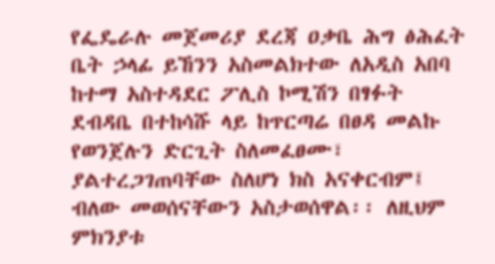የፌዴራሉ መጀመሪያ ደረጃ ዐቃቤ ሕግ ፅሕፈት ቤት ኃላፊ ይኸንን አስመልክተው ለአዲስ አበባ ከተማ አስተዳደር ፖሊስ ኮሚሽን በፃፉት ደብዳቤ በተከሳሹ ላይ ከጥርጣሬ በፀዳ መልኩ የወንጀሉን ድርጊት ስለመፈፀሙ፣ ያልተረጋገጠባቸው ስለሆነ ክስ አናቀርብም፤ ብለው መወሰናቸውን አስታወሰዋል፡፡ ለዚህም ምክንያቱ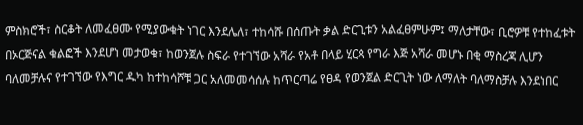ምስክሮች፣ ስርቆት ለመፈፀሙ የሚያውቁት ነገር እንደሌለ፣ ተከሳሹ በሰጡት ቃል ድርጊቱን አልፈፀምሁም፤ ማለታቸው፣ ቢሮዎቹ የተከፈቱት በኦርጅናል ቁልፎች እንደሆነ መታወቁ፣ ከወንጀሉ ስፍራ የተገኘው አሻራ የአቶ በላይ ሂርጳ የግራ እጅ አሻራ መሆኑ በቂ ማስረጃ ሊሆን ባለመቻሉና የተገኘው የእግር ዱካ ከተከሳሾቹ ጋር አለመመሳሰሉ ከጥርጣሬ የፀዳ የወንጀል ድርጊት ነው ለማለት ባለማስቻሉ እንደነበር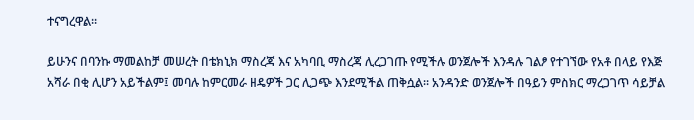ተናግረዋል፡፡

ይሁንና በባንኩ ማመልከቻ መሠረት በቴክኒክ ማስረጃ እና አካባቢ ማስረጃ ሊረጋገጡ የሚችሉ ወንጀሎች እንዳሉ ገልፆ የተገኘው የአቶ በላይ የእጅ አሻራ በቂ ሊሆን አይችልም፤ መባሉ ከምርመራ ዘዴዎች ጋር ሊጋጭ እንደሚችል ጠቅሷል፡፡ አንዳንድ ወንጀሎች በዓይን ምስክር ማረጋገጥ ሳይቻል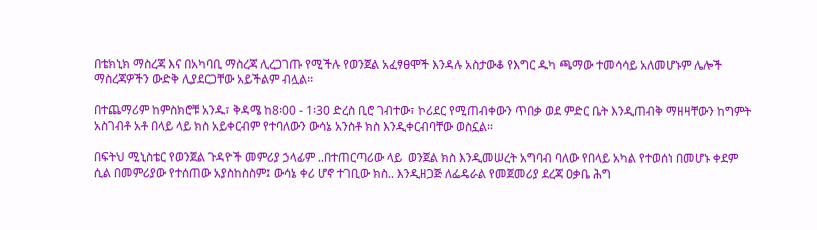በቴክኒክ ማስረጃ እና በአካባቢ ማስረጃ ሊረጋገጡ የሚችሉ የወንጀል አፈፃፀሞች እንዳሉ አስታውቆ የእግር ዱካ ጫማው ተመሳሳይ አለመሆኑም ሌሎች ማስረጃዎችን ውድቅ ሊያደርጋቸው አይችልም ብሏል፡፡

በተጨማሪም ከምስክሮቹ አንዱ፣ ቅዳሜ ከ8፡00 - 1፡30 ድረስ ቢሮ ገብተው፣ ኮሪደር የሚጠብቀውን ጥበቃ ወደ ምድር ቤት እንዲጠብቅ ማዘዛቸውን ከግምት አስገብቶ አቶ በላይ ላይ ክስ አይቀርብም የተባለውን ውሳኔ አንስቶ ክስ እንዲቀርብባቸው ወስኗል፡፡

በፍትህ ሚኒስቴር የወንጀል ጉዳዮች መምሪያ ኃላፊም ..በተጠርጣሪው ላይ  ወንጀል ክስ እንዲመሠረት አግባብ ባለው የበላይ አካል የተወሰነ በመሆኑ ቀደም ሲል በመምሪያው የተሰጠው አያስከስስም፤ ውሳኔ ቀሪ ሆኖ ተገቢው ክስ.. እንዲዘጋጅ ለፌዴራል የመጀመሪያ ደረጃ ዐቃቤ ሕግ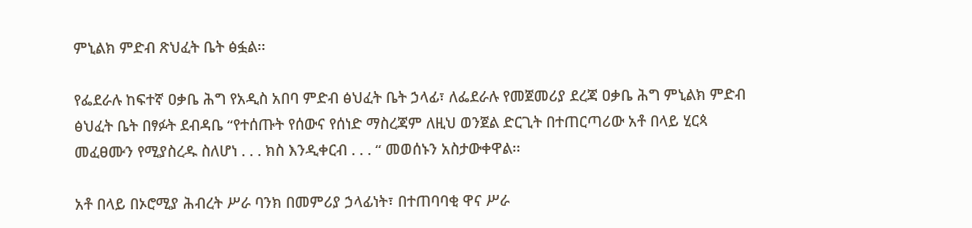ምኒልክ ምድብ ጽህፈት ቤት ፅፏል፡፡

የፌደራሉ ከፍተኛ ዐቃቤ ሕግ የአዲስ አበባ ምድብ ፅህፈት ቤት ኃላፊ፣ ለፌደራሉ የመጀመሪያ ደረጃ ዐቃቤ ሕግ ምኒልክ ምድብ ፅህፈት ቤት በፃፉት ደብዳቤ “የተሰጡት የሰውና የሰነድ ማስረጃም ለዚህ ወንጀል ድርጊት በተጠርጣሪው አቶ በላይ ሂርጳ መፈፀሙን የሚያስረዱ ስለሆነ . . . ክስ እንዲቀርብ . . . “ መወሰኑን አስታውቀዋል፡፡

አቶ በላይ በኦሮሚያ ሕብረት ሥራ ባንክ በመምሪያ ኃላፊነት፣ በተጠባባቂ ዋና ሥራ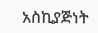አስኪያጅነት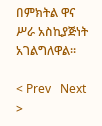በምክትል ዋና ሥራ አስኪያጅነት አገልግለዋል፡፡

< Prev   Next >